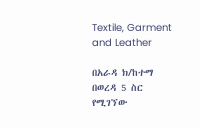Textile, Garment and Leather

በአራዳ ክ/ከተማ በወረዳ 5 ስር የሚገኘው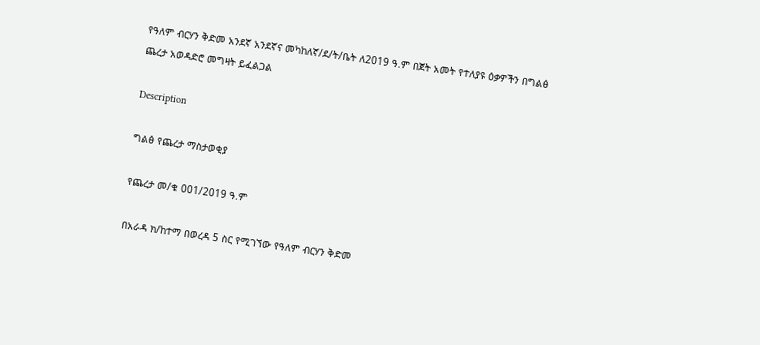የዓለም ብርሃን ቅድመ አንደኛ አንደኛና መካከለኛ/ደ/ት/ቤት ለ2019 ዓ.ም በጀት አመት የተለያዩ ዕቃዎችን በግልፅ ጨረታ አወዳድሮ መግዛት ይፈልጋል

Description

ግልፅ የጨረታ ማስታወቂያ

የጨረታ መ/ቁ 001/2019 ዓ.ም

በአራዳ ክ/ከተማ በወረዳ 5 ስር የሚገኘው የዓለም ብርሃን ቅድመ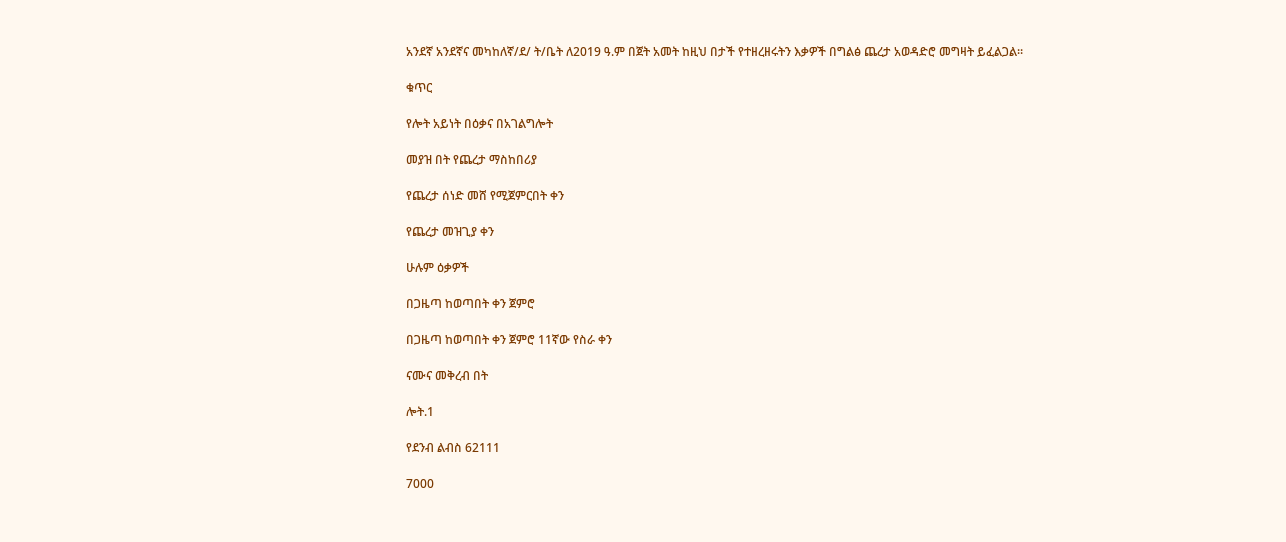አንደኛ አንደኛና መካከለኛ/ደ/ ት/ቤት ለ2019 ዓ.ም በጀት አመት ከዚህ በታች የተዘረዘሩትን እቃዎች በግልፅ ጨረታ አወዳድሮ መግዛት ይፈልጋል።

ቁጥር

የሎት አይነት በዕቃና በአገልግሎት

መያዝ በት የጨረታ ማስከበሪያ

የጨረታ ሰነድ መሸ የሚጀምርበት ቀን

የጨረታ መዝጊያ ቀን

ሁሉም ዕቃዎች

በጋዜጣ ከወጣበት ቀን ጀምሮ

በጋዜጣ ከወጣበት ቀን ጀምሮ 11ኛው የስራ ቀን

ናሙና መቅረብ በት

ሎት.1

የደንብ ልብስ 62111

7000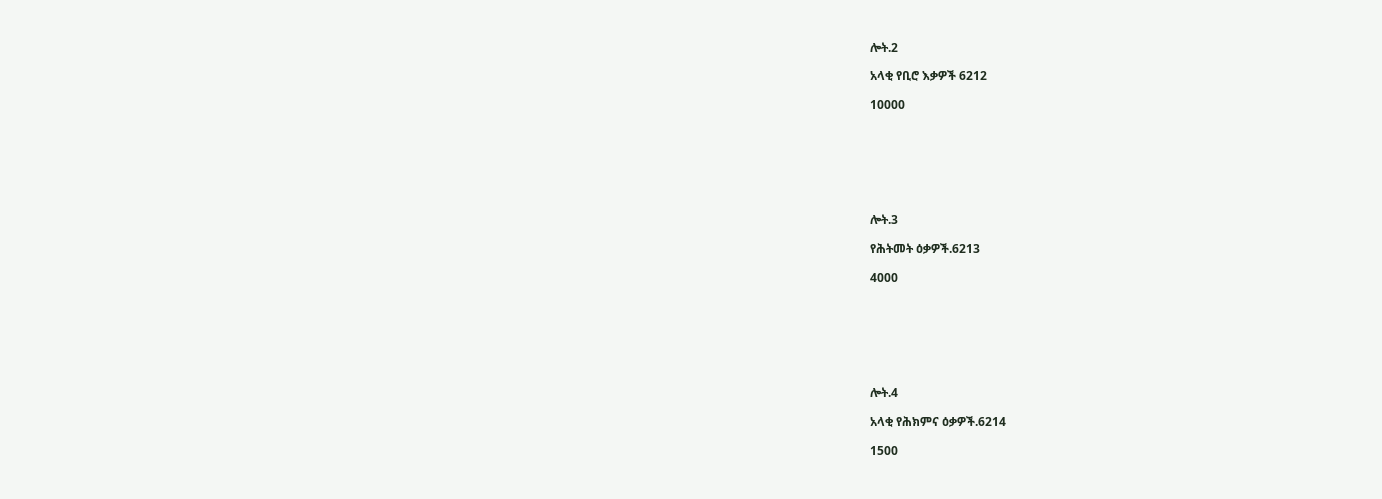ሎት.2

አላቂ የቢሮ እቃዎች 6212

10000







ሎት.3

የሕትመት ዕቃዎች.6213

4000







ሎት.4

አላቂ የሕክምና ዕቃዎች.6214

1500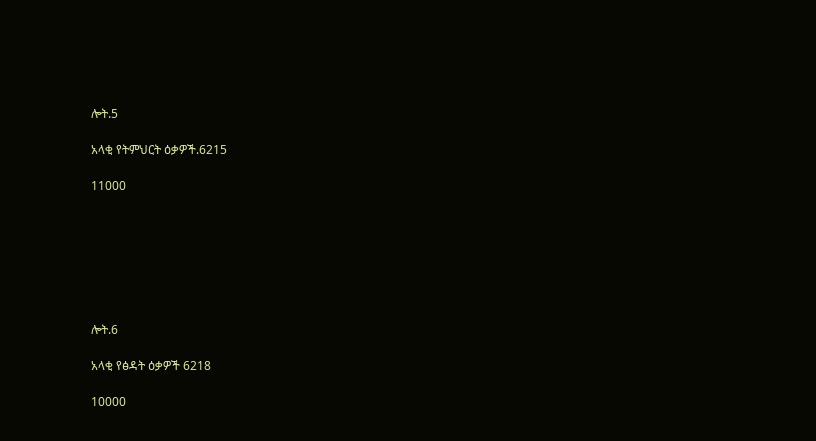ሎት.5

አላቂ የትምህርት ዕቃዎች.6215

11000







ሎት.6

አላቂ የፅዳት ዕቃዎች 6218

10000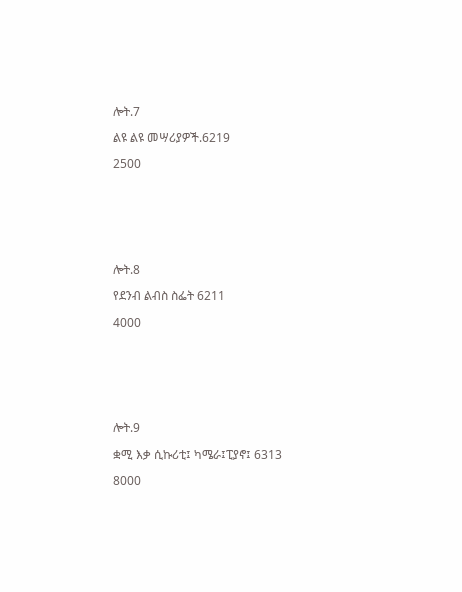ሎት.7

ልዩ ልዩ መሣሪያዎች.6219

2500







ሎት.8

የደንብ ልብስ ስፌት 6211

4000







ሎት.9

ቋሚ እቃ ሲኩሪቲ፤ ካሜራ፤ፒያኖ፤ 6313

8000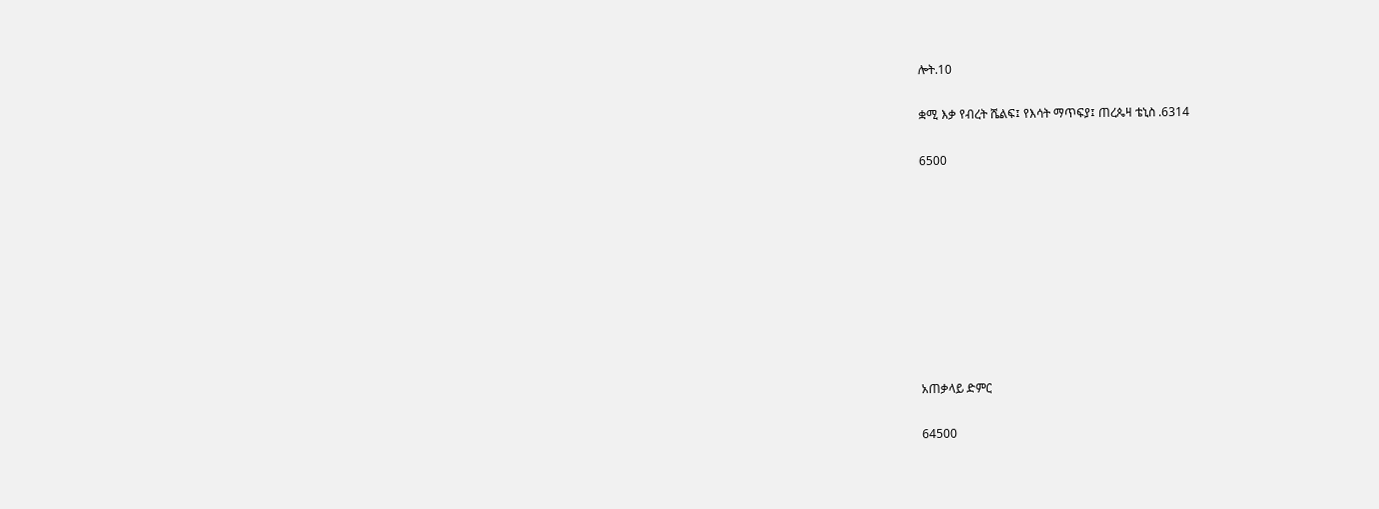ሎት.10

ቋሚ እቃ የብረት ሼልፍ፤ የእሳት ማጥፍያ፤ ጠረጴዛ ቴኒስ .6314

6500









አጠቃላይ ድምር

64500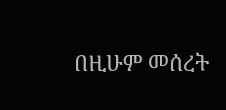በዚሁም መሰረት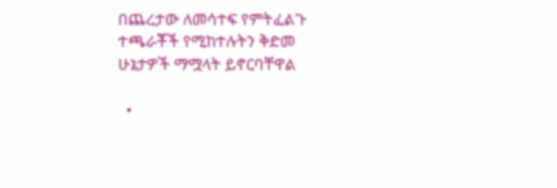በጨረታው ለመሳተፍ የምትፈልጉ ተጫራቾች የሚከተሉትን ቅድመ ሁኔታዎች ማሟላት ይኖርባቸዋል

  •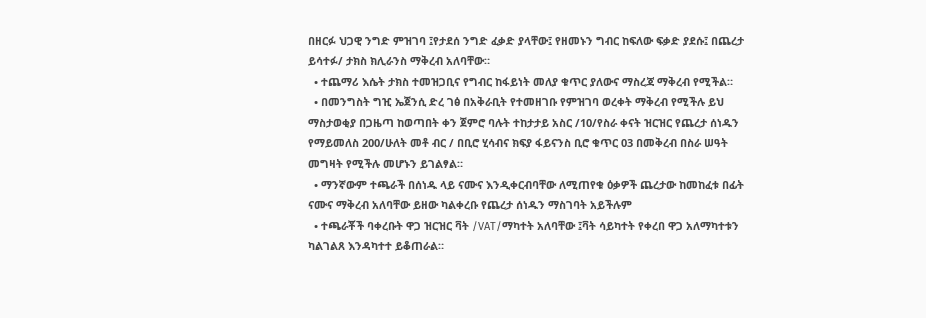በዘርፉ ህጋዊ ንግድ ምዝገባ ፤የታደሰ ንግድ ፈቃድ ያላቸው፤ የዘመኑን ግብር ከፍለው ፍቃድ ያደሱ፤ በጨረታ ይሳተፉ/ ታክስ ክሊራንስ ማቅረብ አለባቸው።
  • ተጨማሪ እሴት ታክስ ተመዝጋቢና የግብር ከፋይነት መለያ ቁጥር ያለውና ማስረጃ ማቅረብ የሚችል።
  • በመንግስት ግዢ ኤጀንሲ ድረ ገፅ በአቅራቢት የተመዘገቡ የምዝገባ ወረቀት ማቅረብ የሚችሉ ይህ ማስታወቂያ በጋዜጣ ከወጣበት ቀን ጀምሮ ባሉት ተከታታይ አስር /10/የስራ ቀናት ዝርዝር የጨረታ ሰነዱን የማይመለስ 200/ሁለት መቶ ብር / በቢሮ ሂሳብና ክፍያ ፋይናንስ ቢሮ ቁጥር 03 በመቅረብ በስራ ሠዓት መግዛት የሚችሉ መሆኑን ይገልፃል።
  • ማንኛውም ተጫራች በሰነዱ ላይ ናሙና እንዲቀርብባቸው ለሚጠየቁ ዕቃዎች ጨረታው ከመከፈቱ በፊት ናሙና ማቅረብ አለባቸው ይዘው ካልቀረቡ የጨረታ ሰነዱን ማስገባት አይችሉም
  • ተጫራቾች ባቀረቡት ዋጋ ዝርዝር ቫት /VAT/ማካተት አለባቸው ፤ቫት ሳይካተት የቀረበ ዋጋ አለማካተቱን ካልገልጸ እንዳካተተ ይቆጠራል።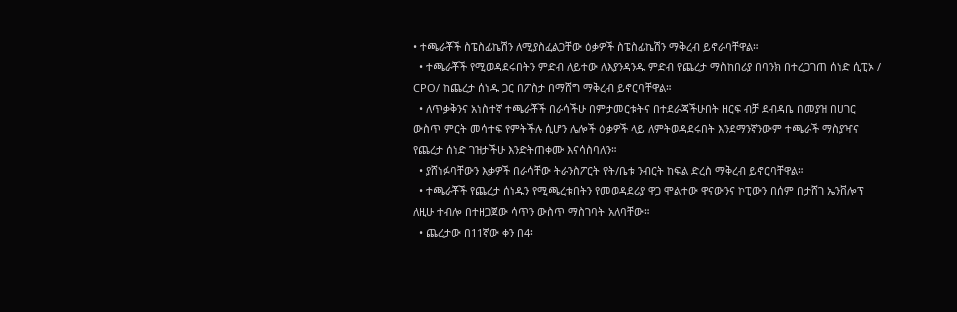• ተጫራቾች ስፔስፊኬሽን ለሚያስፈልጋቸው ዕቃዎች ስፔስፊኬሽን ማቅረብ ይኖራባቸዋል።
  • ተጫራቾች የሚወዳደሩበትን ምድብ ለይተው ለእያንዳንዱ ምድብ የጨረታ ማስከበሪያ በባንክ በተረጋገጠ ሰነድ ሲፒኦ / CPO/ ከጨረታ ሰነዱ ጋር በፖስታ በማሸግ ማቅረብ ይኖርባቸዋል።
  • ለጥቃቅንና አነስተኛ ተጫራቾች በራሳችሁ በምታመርቱትና በተደራጃችሁበት ዘርፍ ብቻ ደብዳቤ በመያዝ በሀገር ውስጥ ምርት መሳተፍ የምትችሉ ሲሆን ሌሎች ዕቃዎች ላይ ለምትወዳደሩበት እንደማንኛንውም ተጫራች ማስያዣና የጨረታ ሰነድ ገዝታችሁ እንድትጠቀሙ እናሳስባለን።
  • ያሸነፉባቸውን እቃዎች በራሳቸው ትራንስፖርት የት/ቤቱ ንብርት ከፍል ድረስ ማቅረብ ይኖርባቸዋል።
  • ተጫራቾች የጨረታ ሰነዱን የሚጫረቱበትን የመወዳደሪያ ዋጋ ሞልተው ዋናውንና ኮፒውን በሰም በታሸገ ኤንቨሎፕ ለዚሁ ተብሎ በተዘጋጀው ሳጥን ውስጥ ማስገባት አለባቸው።
  • ጨረታው በ11ኛው ቀን በ4፡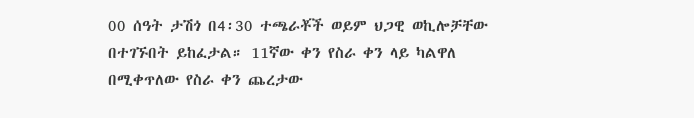00 ሰዓት ታሽጎ በ4፡30 ተጫራቾች ወይም ህጋዊ ወኪሎቻቸው በተገኙበት ይከፈታል። 11ኛው ቀን የስራ ቀን ላይ ካልዋለ በሚቀጥለው የስራ ቀን ጨረታው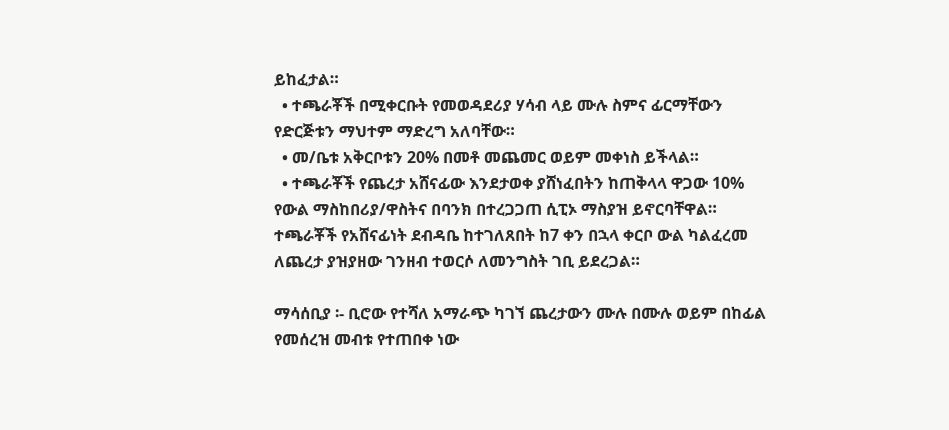ይከፈታል።
  • ተጫራቾች በሚቀርቡት የመወዳደሪያ ሃሳብ ላይ ሙሉ ስምና ፊርማቸውን የድርጅቱን ማህተም ማድረግ አለባቸው።
  • መ/ቤቱ አቅርቦቱን 20% በመቶ መጨመር ወይም መቀነስ ይችላል።
  • ተጫራቾች የጨረታ አሸናፊው እንደታወቀ ያሸነፈበትን ከጠቅላላ ዋጋው 10% የውል ማስከበሪያ/ዋስትና በባንክ በተረጋጋጠ ሲፒኦ ማስያዝ ይኖርባቸዋል። ተጫራቾች የአሸናፊነት ደብዳቤ ከተገለጸበት ከ7 ቀን በኋላ ቀርቦ ውል ካልፈረመ ለጨረታ ያዝያዘው ገንዘብ ተወርሶ ለመንግስት ገቢ ይደረጋል።

ማሳሰቢያ ፡- ቢሮው የተሻለ አማራጭ ካገኘ ጨረታውን ሙሉ በሙሉ ወይም በከፊል የመሰረዝ መብቱ የተጠበቀ ነው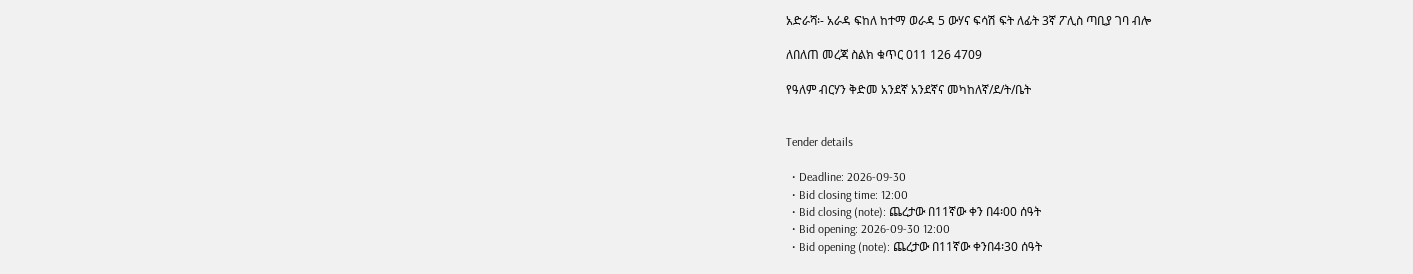አድራሻ፡- አራዳ ፍከለ ከተማ ወራዳ 5 ውሃና ፍሳሽ ፍት ለፊት 3ኛ ፖሊስ ጣቢያ ገባ ብሎ

ለበለጠ መረጃ ስልክ ቁጥር 011 126 4709

የዓለም ብርሃን ቅድመ አንደኛ አንደኛና መካከለኛ/ደ/ት/ቤት


Tender details

  • Deadline: 2026-09-30
  • Bid closing time: 12:00
  • Bid closing (note): ጨረታው በ11ኛው ቀን በ4፡00 ሰዓት
  • Bid opening: 2026-09-30 12:00
  • Bid opening (note): ጨረታው በ11ኛው ቀንበ4፡30 ሰዓት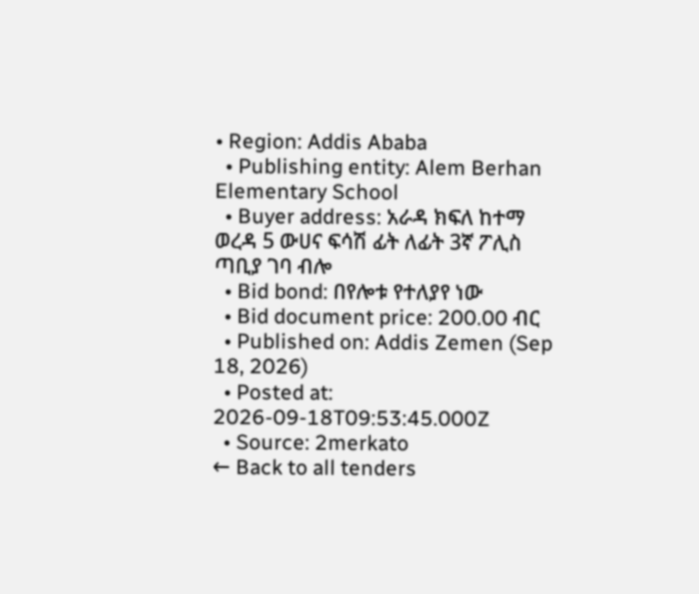• Region: Addis Ababa
  • Publishing entity: Alem Berhan Elementary School
  • Buyer address: አራዳ ክፍለ ከተማ ወረዳ 5 ውሀና ፍሳሽ ፊት ለፊት 3ኛ ፖሊስ ጣቢያ ገባ ብሎ
  • Bid bond: በየሎቱ የተለያየ ነው
  • Bid document price: 200.00 ብር
  • Published on: Addis Zemen (Sep 18, 2026)
  • Posted at: 2026-09-18T09:53:45.000Z
  • Source: 2merkato
← Back to all tenders